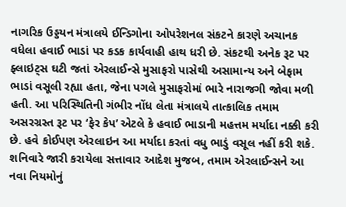નાગરિક ઉડ્ડયન મંત્રાલયે ઈન્ડિગોના ઓપરેશનલ સંકટને કારણે અચાનક વધેલા હવાઈ ભાડાં પર કડક કાર્યવાહી હાથ ધરી છે. સંકટથી અનેક રૂટ પર ફ્લાઇટ્સ ઘટી જતાં એરલાઈન્સે મુસાફરો પાસેથી અસામાન્ય અને બેફામ ભાડાં વસૂલી રહ્યા હતા, જેના પગલે મુસાફરોમાં ભારે નારાજગી જોવા મળી હતી. આ પરિસ્થિતિની ગંભીર નોંધ લેતા મંત્રાલયે તાત્કાલિક તમામ અસરગ્રસ્ત રૂટ પર ‘ફેર કેપ’ એટલે કે હવાઈ ભાડાની મહત્તમ મર્યાદા નક્કી કરી છે. હવે કોઈપણ એરલાઇન આ મર્યાદા કરતાં વધુ ભાડું વસૂલ નહીં કરી શકે.
શનિવારે જારી કરાયેલા સત્તાવાર આદેશ મુજબ, તમામ એરલાઈન્સને આ નવા નિયમોનું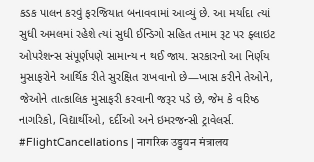કડક પાલન કરવું ફરજિયાત બનાવવામાં આવ્યું છે. આ મર્યાદા ત્યાં સુધી અમલમાં રહેશે ત્યાં સુધી ઈન્ડિગો સહિત તમામ રૂટ પર ફ્લાઇટ ઓપરેશન્સ સંપૂર્ણપણે સામાન્ય ન થઈ જાય. સરકારનો આ નિર્ણય મુસાફરોને આર્થિક રીતે સુરક્ષિત રાખવાનો છે—ખાસ કરીને તેઓને, જેઓને તાત્કાલિક મુસાફરી કરવાની જરૂર પડે છે, જેમ કે વરિષ્ઠ નાગરિકો, વિદ્યાર્થીઓ, દર્દીઓ અને ઇમરજન્સી ટ્રાવેલર્સ.
#FlightCancellations | नागरिक उड्डयन मंत्रालय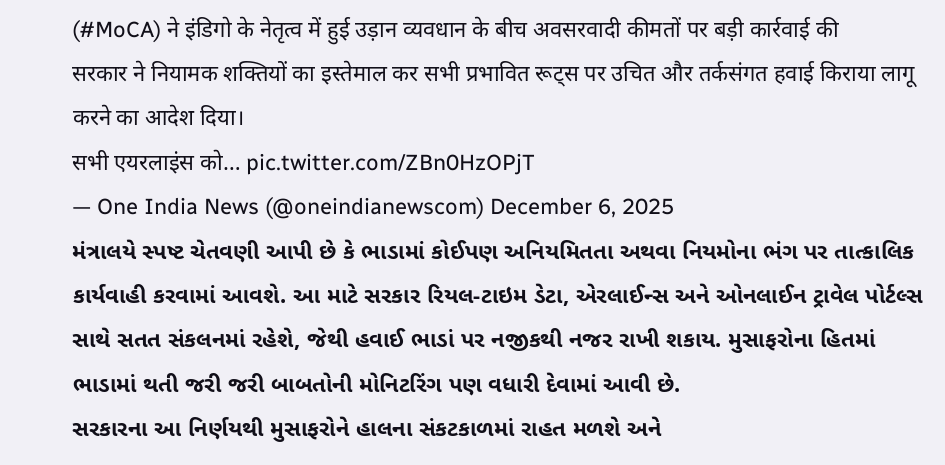(#MoCA) ने इंडिगो के नेतृत्व में हुई उड़ान व्यवधान के बीच अवसरवादी कीमतों पर बड़ी कार्रवाई की
सरकार ने नियामक शक्तियों का इस्तेमाल कर सभी प्रभावित रूट्स पर उचित और तर्कसंगत हवाई किराया लागू करने का आदेश दिया।
सभी एयरलाइंस को… pic.twitter.com/ZBn0HzOPjT
— One India News (@oneindianewscom) December 6, 2025
મંત્રાલયે સ્પષ્ટ ચેતવણી આપી છે કે ભાડામાં કોઈપણ અનિયમિતતા અથવા નિયમોના ભંગ પર તાત્કાલિક કાર્યવાહી કરવામાં આવશે. આ માટે સરકાર રિયલ-ટાઇમ ડેટા, એરલાઈન્સ અને ઓનલાઈન ટ્રાવેલ પોર્ટલ્સ સાથે સતત સંકલનમાં રહેશે, જેથી હવાઈ ભાડાં પર નજીકથી નજર રાખી શકાય. મુસાફરોના હિતમાં ભાડામાં થતી જરી જરી બાબતોની મોનિટરિંગ પણ વધારી દેવામાં આવી છે.
સરકારના આ નિર્ણયથી મુસાફરોને હાલના સંકટકાળમાં રાહત મળશે અને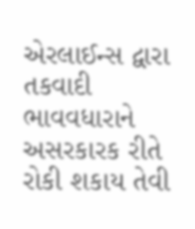એરલાઈન્સ દ્વારા તકવાદી ભાવવધારાને અસરકારક રીતે રોકી શકાય તેવી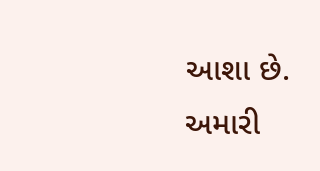આશા છે.
અમારી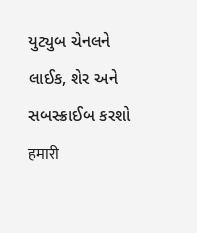યુટ્યુબ ચેનલને લાઈક, શેર અને સબસ્ક્રાઈબ કરશો
हमारी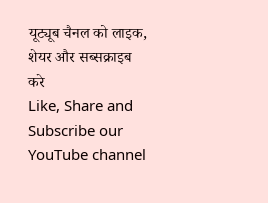यूट्यूब चैनल को लाइक, शेयर और सब्सक्राइब करे
Like, Share and Subscribe our YouTube channel